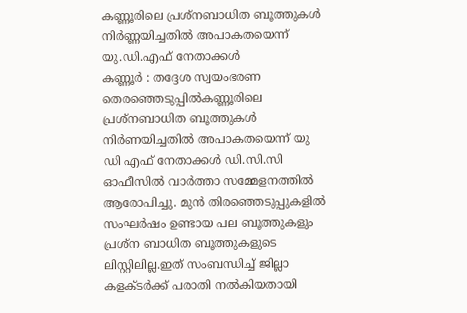കണ്ണൂരിലെ പ്രശ്നബാധിത ബൂത്തുകൾ നിർണ്ണയിച്ചതിൽ അപാകതയെന്ന് യു.ഡി.എഫ് നേതാക്കൾ
കണ്ണൂർ : തദ്ദേശ സ്വയംഭരണ തെരഞ്ഞെടുപ്പിൽകണ്ണൂരിലെ പ്രശ്നബാധിത ബൂത്തുകൾ നിർണയിച്ചതിൽ അപാകതയെന്ന് യു ഡി എഫ് നേതാക്കൾ ഡി.സി.സി ഓഫീസിൽ വാർത്താ സമ്മേളനത്തിൽ ആരോപിച്ചു. മുൻ തിരഞ്ഞെടുപ്പുകളിൽ സംഘർഷം ഉണ്ടായ പല ബൂത്തുകളും പ്രശ്ന ബാധിത ബൂത്തുകളുടെ ലിസ്റ്റിലില്ല.ഇത് സംബന്ധിച്ച് ജില്ലാ കളക്ടർക്ക് പരാതി നൽകിയതായി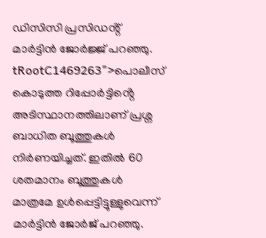ഡിസിസി പ്രസിഡൻ്റ് മാർട്ടിൻ ജോർജ്ജ് പറഞ്ഞു.
tRootC1469263">പൊലീസ് കൊടുത്ത റിപ്പോർട്ടിൻ്റെ അടിസ്ഥാനത്തിലാണ് പ്രശ്ന ബാധിത ബൂത്തുകൾ നിർണയിച്ചത്. ഇതിൽ 60 ശതമാനം ബൂത്തുകൾ മാത്രമേ ഉൾപ്പെട്ടിട്ടുള്ളുവെന്ന് മാർട്ടിൻ ജോർജ് പറഞ്ഞു.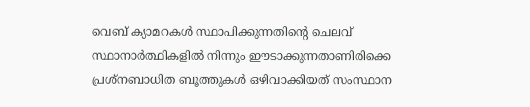വെബ് ക്യാമറകൾ സ്ഥാപിക്കുന്നതിൻ്റെ ചെലവ് സ്ഥാനാർത്ഥികളിൽ നിന്നും ഈടാക്കുന്നതാണിരിക്കെ പ്രശ്നബാധിത ബൂത്തുകൾ ഒഴിവാക്കിയത് സംസ്ഥാന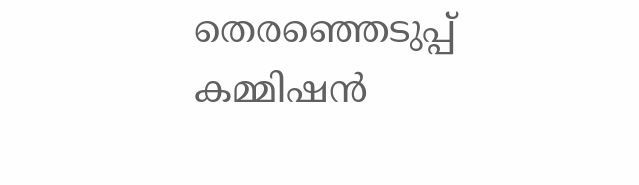തെരഞ്ഞെടുപ്പ് കമ്മിഷൻ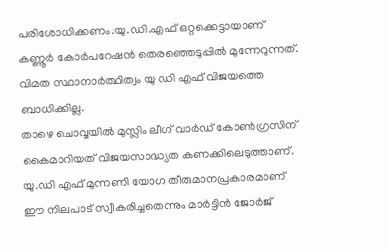പരിശോധിക്കണം.യു.ഡി.എഫ് ഒറ്റക്കെട്ടായാണ് കണ്ണൂർ കോർപറേഷൻ തെരഞ്ഞെടുപ്പിൽ മുന്നേറുന്നത്. വിമത സ്ഥാനാർത്ഥിത്വം യു ഡി എഫ് വിജയത്തെ ബാധിക്കില്ല.
താഴെ ചൊവ്വയിൽ മുസ്ലിം ലീഗ് വാർഡ് കോൺഗ്രസിന് കൈമാറിയത് വിജയസാദ്ധ്യത കണക്കിലെടുത്താണ്. യു.ഡി എഫ് മുന്നണി യോഗ തീരുമാനപ്രകാരമാണ് ഈ നിലപാട് സ്വീകരിച്ചതെന്നും മാർട്ടിൻ ജോർജ്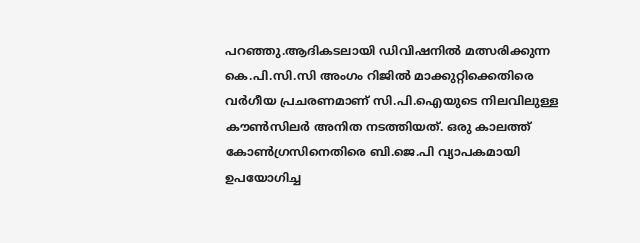പറഞ്ഞു.ആദികടലായി ഡിവിഷനിൽ മത്സരിക്കുന്ന കെ.പി.സി.സി അംഗം റിജിൽ മാക്കുറ്റിക്കെതിരെ വർഗീയ പ്രചരണമാണ് സി.പി.ഐയുടെ നിലവിലുള്ള കൗൺസിലർ അനിത നടത്തിയത്. ഒരു കാലത്ത് കോൺഗ്രസിനെതിരെ ബി.ജെ.പി വ്യാപകമായി ഉപയോഗിച്ച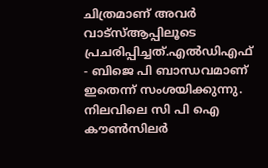ചിത്രമാണ് അവർ വാട്സ്ആപ്പിലൂടെ പ്രചരിപ്പിച്ചത്.എൽഡിഎഫ് - ബിജെ പി ബാന്ധവമാണ് ഇതെന്ന് സംശയിക്കുന്നു.
നിലവിലെ സി പി ഐ കൗൺസിലർ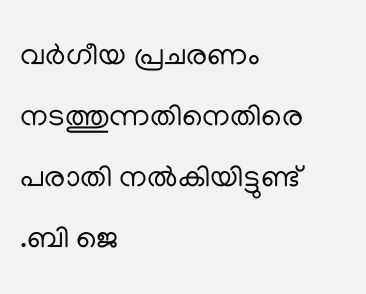വർഗീയ പ്രചരണം നടത്തുന്നതിനെതിരെ പരാതി നൽകിയിട്ടുണ്ട് .ബി ജെ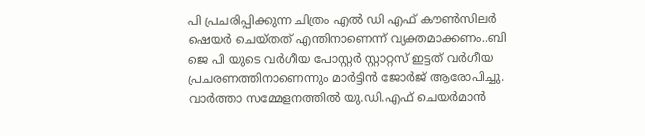പി പ്രചരിപ്പിക്കുന്ന ചിത്രം എൽ ഡി എഫ് കൗൺസിലർ ഷെയർ ചെയ്തത് എന്തിനാണെന്ന് വ്യക്തമാക്കണം..ബി ജെ പി യുടെ വർഗീയ പോസ്റ്റർ സ്റ്റാറ്റസ് ഇട്ടത് വർഗീയ പ്രചരണത്തിനാണെന്നും മാർട്ടിൻ ജോർജ് ആരോപിച്ചു. വാർത്താ സമ്മേളനത്തിൽ യു.ഡി.എഫ് ചെയർമാൻ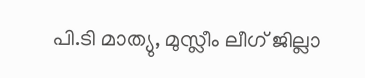പി.ടി മാത്യു, മുസ്ലീം ലീഗ് ജില്ലാ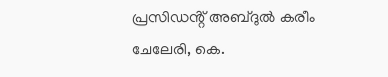പ്രസിഡൻ്റ് അബ്ദുൽ കരീം ചേലേരി, കെ.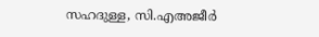സഹദുള്ള, സി.എഅജീർ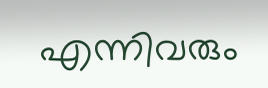എന്നിവരും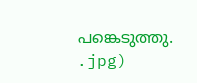പങ്കെടുത്തു.
.jpg)